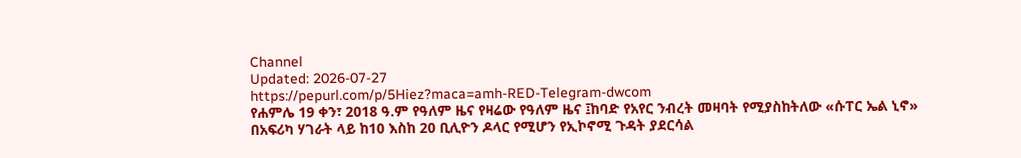Channel
Updated: 2026-07-27
https://pepurl.com/p/5Hiez?maca=amh-RED-Telegram-dwcom
የሐምሌ 19 ቀን፣ 2018 ዓ.ም የዓለም ዜና የዛሬው የዓለም ዜና ፤ከባድ የአየር ንብረት መዛባት የሚያስከትለው «ሱፐር ኤል ኒኖ» በአፍሪካ ሃገራት ላይ ከ10 እስከ 20 ቢሊዮን ዶላር የሚሆን የኢኮኖሚ ጉዳት ያደርሳል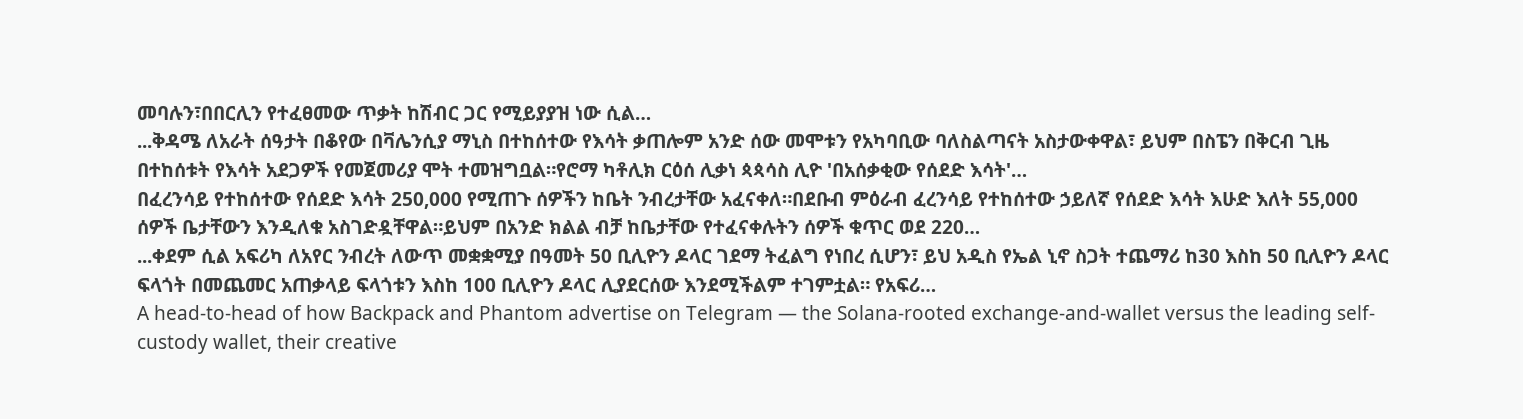መባሉን፣በበርሊን የተፈፀመው ጥቃት ከሽብር ጋር የሚይያያዝ ነው ሲል…
...ቅዳሜ ለአራት ሰዓታት በቆየው በቫሌንሲያ ማኒስ በተከሰተው የእሳት ቃጠሎም አንድ ሰው መሞቱን የአካባቢው ባለስልጣናት አስታውቀዋል፣ ይህም በስፔን በቅርብ ጊዜ በተከሰቱት የእሳት አደጋዎች የመጀመሪያ ሞት ተመዝግቧል።የሮማ ካቶሊክ ርዕሰ ሊቃነ ጳጳሳስ ሊዮ 'በአሰቃቂው የሰደድ እሳት'…
በፈረንሳይ የተከሰተው የሰደድ እሳት 250,000 የሚጠጉ ሰዎችን ከቤት ንብረታቸው አፈናቀለ።በደቡብ ምዕራብ ፈረንሳይ የተከሰተው ኃይለኛ የሰደድ እሳት እሁድ እለት 55,000 ሰዎች ቤታቸውን እንዲለቁ አስገድዷቸዋል።ይህም በአንድ ክልል ብቻ ከቤታቸው የተፈናቀሉትን ሰዎች ቁጥር ወደ 220…
...ቀደም ሲል አፍሪካ ለአየር ንብረት ለውጥ መቋቋሚያ በዓመት 50 ቢሊዮን ዶላር ገደማ ትፈልግ የነበረ ሲሆን፣ ይህ አዲስ የኤል ኒኖ ስጋት ተጨማሪ ከ30 እስከ 50 ቢሊዮን ዶላር ፍላጎት በመጨመር አጠቃላይ ፍላጎቱን እስከ 100 ቢሊዮን ዶላር ሊያደርሰው እንደሚችልም ተገምቷል። የአፍሪ…
A head-to-head of how Backpack and Phantom advertise on Telegram — the Solana-rooted exchange-and-wallet versus the leading self-custody wallet, their creative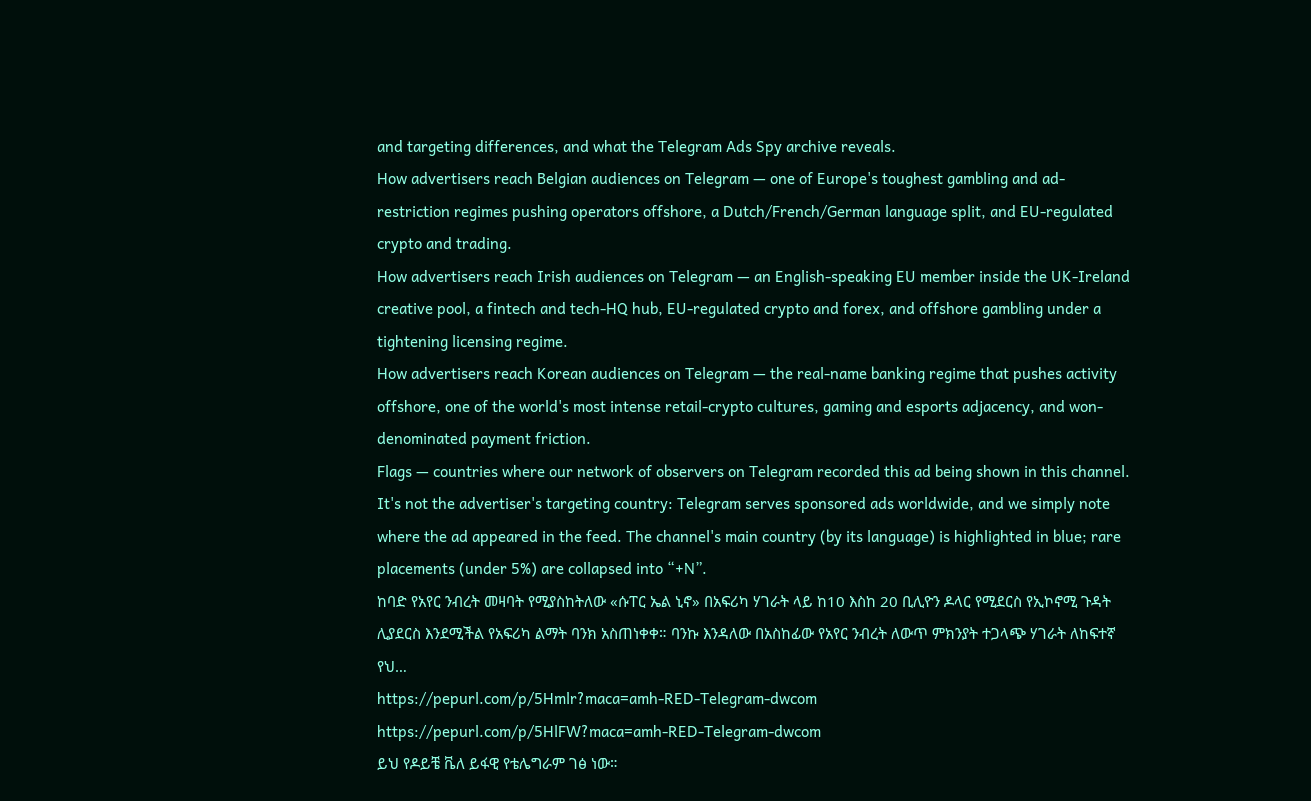and targeting differences, and what the Telegram Ads Spy archive reveals.
How advertisers reach Belgian audiences on Telegram — one of Europe's toughest gambling and ad-restriction regimes pushing operators offshore, a Dutch/French/German language split, and EU-regulated crypto and trading.
How advertisers reach Irish audiences on Telegram — an English-speaking EU member inside the UK-Ireland creative pool, a fintech and tech-HQ hub, EU-regulated crypto and forex, and offshore gambling under a tightening licensing regime.
How advertisers reach Korean audiences on Telegram — the real-name banking regime that pushes activity offshore, one of the world's most intense retail-crypto cultures, gaming and esports adjacency, and won-denominated payment friction.
Flags — countries where our network of observers on Telegram recorded this ad being shown in this channel. It's not the advertiser's targeting country: Telegram serves sponsored ads worldwide, and we simply note where the ad appeared in the feed. The channel's main country (by its language) is highlighted in blue; rare placements (under 5%) are collapsed into “+N”.
ከባድ የአየር ንብረት መዛባት የሚያስከትለው «ሱፐር ኤል ኒኖ» በአፍሪካ ሃገራት ላይ ከ10 እስከ 20 ቢሊዮን ዶላር የሚደርስ የኢኮኖሚ ጉዳት ሊያደርስ እንደሚችል የአፍሪካ ልማት ባንክ አስጠነቀቀ። ባንኩ እንዳለው በአስከፊው የአየር ንብረት ለውጥ ምክንያት ተጋላጭ ሃገራት ለከፍተኛ የህ…
https://pepurl.com/p/5Hmlr?maca=amh-RED-Telegram-dwcom
https://pepurl.com/p/5HlFW?maca=amh-RED-Telegram-dwcom
ይህ የዶይቼ ቬለ ይፋዊ የቴሌግራም ገፅ ነው።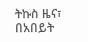ትኩስ ዜና፣ በአበይት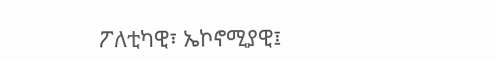ፖለቲካዊ፣ ኤኮኖሚያዊ፤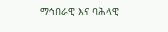ማኅበራዊ እና ባሕላዊ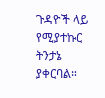ጉዳዮች ላይ የሚያተኩር ትንታኔ ያቀርባል።